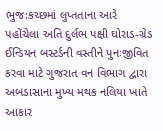ભુજ:કચ્છમાં લુપ્તતાના આરે પહોંચેલા અતિ દુર્લભ પક્ષી ઘોરાડ-ગ્રેડ ઈન્ડિયન બસ્ટર્ડની વસ્તીને પુનઃજીવિત કરવા માટે ગુજરાત વન વિભાગ દ્વારા અબડાસાના મુખ્ય મથક નલિયા ખાતે આકાર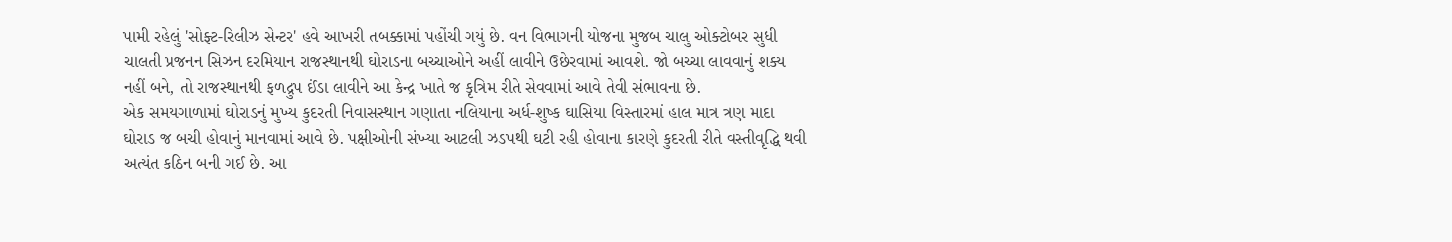પામી રહેલું 'સોફ્ટ-રિલીઝ સેન્ટર' હવે આખરી તબક્કામાં પહોંચી ગયું છે. વન વિભાગની યોજના મુજબ ચાલુ ઓક્ટોબર સુધી ચાલતી પ્રજનન સિઝન દરમિયાન રાજસ્થાનથી ઘોરાડના બચ્ચાઓને અહીં લાવીને ઉછેરવામાં આવશે. જો બચ્ચા લાવવાનું શક્ય નહીં બને, તો રાજસ્થાનથી ફળદ્રુપ ઈંડા લાવીને આ કેન્દ્ર ખાતે જ કૃત્રિમ રીતે સેવવામાં આવે તેવી સંભાવના છે.
એક સમયગાળામાં ઘોરાડનું મુખ્ય કુદરતી નિવાસસ્થાન ગણાતા નલિયાના અર્ધ-શુષ્ક ઘાસિયા વિસ્તારમાં હાલ માત્ર ત્રણ માદા ઘોરાડ જ બચી હોવાનું માનવામાં આવે છે. પક્ષીઓની સંખ્યા આટલી ઝડપથી ઘટી રહી હોવાના કારણે કુદરતી રીતે વસ્તીવૃદ્ધિ થવી અત્યંત કઠિન બની ગઈ છે. આ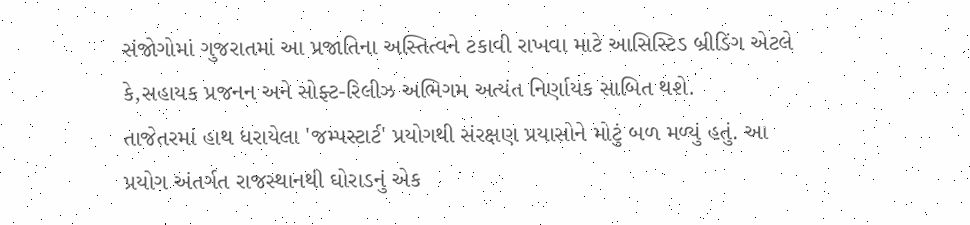સંજોગોમાં ગુજરાતમાં આ પ્રજાતિના અસ્તિત્વને ટકાવી રાખવા માટે આસિસ્ટિડ બ્રીડિંગ એટલે કે,સહાયક પ્રજનન અને સોફ્ટ-રિલીઝ અભિગમ અત્યંત નિર્ણાયક સાબિત થશે.
તાજેતરમાં હાથ ધરાયેલા 'જમ્પસ્ટાર્ટ' પ્રયોગથી સંરક્ષણ પ્રયાસોને મોટું બળ મળ્યું હતું. આ પ્રયોગ અંતર્ગત રાજસ્થાનથી ઘોરાડનું એક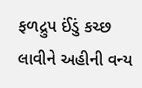ફળદ્રુપ ઈંડું કચ્છ લાવીને અહીની વન્ય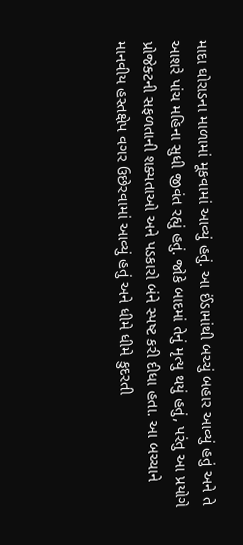માદા ઘોરાડના માળામાં મૂકવામાં આવ્યું હતું. આ ઈંડામાંથી બચ્ચું બહાર આવ્યું હતું અને તે આશરે પાંચ મહિના સુધી જીવંત રહ્યું હતું. જોકે બાદમાં તેનું મૃત્યુ થયું હતું, પરંતુ આ પ્રયોગે પ્રોજેક્ટની સફળતાની શક્યતાઓ અને પડકારો બંને સ્પષ્ટ કરી દીધા હતા. આ બચ્ચાને માનવીય હસ્તક્ષેપ વગર ઉછેરવામાં આવ્યું હતું અને ધીમે ધીમે કુદરતી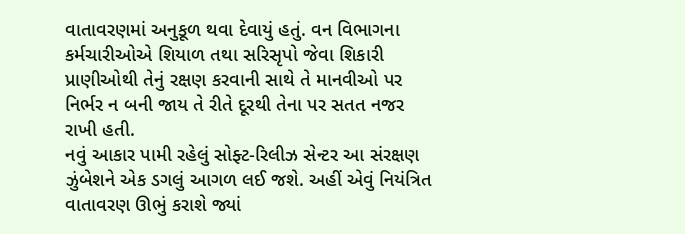વાતાવરણમાં અનુકૂળ થવા દેવાયું હતું. વન વિભાગના કર્મચારીઓએ શિયાળ તથા સરિસૃપો જેવા શિકારી પ્રાણીઓથી તેનું રક્ષણ કરવાની સાથે તે માનવીઓ પર નિર્ભર ન બની જાય તે રીતે દૂરથી તેના પર સતત નજર રાખી હતી.
નવું આકાર પામી રહેલું સોફ્ટ-રિલીઝ સેન્ટર આ સંરક્ષણ ઝુંબેશને એક ડગલું આગળ લઈ જશે. અહીં એવું નિયંત્રિત વાતાવરણ ઊભું કરાશે જ્યાં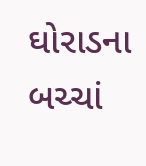ઘોરાડના બચ્ચાં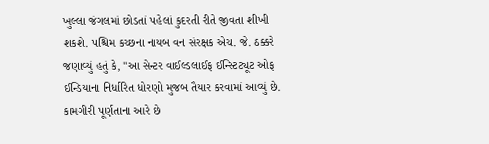ખુલ્લા જંગલમાં છોડતાં પહેલાં કુદરતી રીતે જીવતા શીખી શકશે. પશ્ચિમ કચ્છના નાયબ વન સંરક્ષક એચ. જે. ઠક્કરે જણાવ્યું હતું કે, "આ સેન્ટર વાઈલ્ડલાઈફ ઈન્સ્ટિટ્યૂટ ઓફ ઈન્ડિયાના નિર્ધારિત ધોરણો મુજબ તૈયાર કરવામાં આવ્યું છે. કામગીરી પૂર્ણતાના આરે છે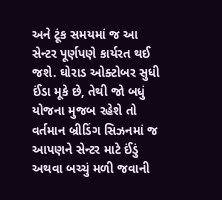અને ટૂંક સમયમાં જ આ સેન્ટર પૂર્ણપણે કાર્યરત થઈ જશે. ઘોરાડ ઓક્ટોબર સુધી ઈંડા મૂકે છે, તેથી જો બધું યોજના મુજબ રહેશે તો વર્તમાન બ્રીડિંગ સિઝનમાં જ આપણને સેન્ટર માટે ઈંડું અથવા બચ્ચું મળી જવાની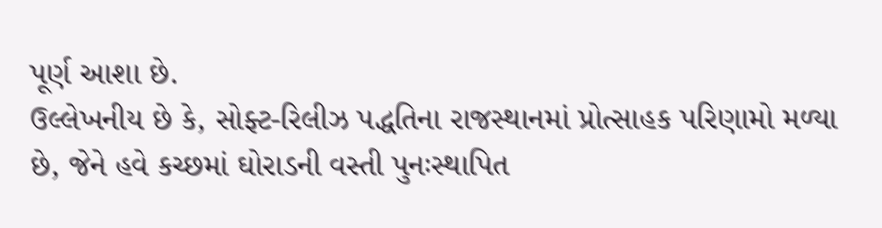પૂર્ણ આશા છે.
ઉલ્લેખનીય છે કે, સોફ્ટ-રિલીઝ પદ્ધતિના રાજસ્થાનમાં પ્રોત્સાહક પરિણામો મળ્યા છે, જેને હવે કચ્છમાં ઘોરાડની વસ્તી પુનઃસ્થાપિત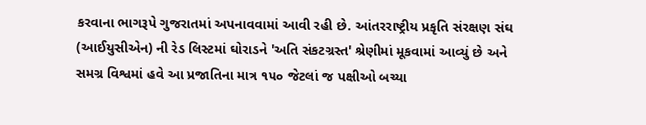કરવાના ભાગરૂપે ગુજરાતમાં અપનાવવામાં આવી રહી છે. આંતરરાષ્ટ્રીય પ્રકૃતિ સંરક્ષણ સંઘ (આઈયુસીએન) ની રેડ લિસ્ટમાં ઘોરાડને 'અતિ સંકટગ્રસ્ત' શ્રેણીમાં મૂકવામાં આવ્યું છે અને સમગ્ર વિશ્વમાં હવે આ પ્રજાતિના માત્ર ૧૫૦ જેટલાં જ પક્ષીઓ બચ્યા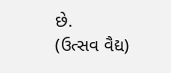છે.
(ઉત્સવ વૈદ્ય)